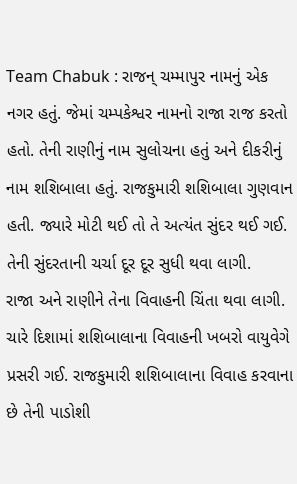Team Chabuk : રાજન્ ચમ્માપુર નામનું એક નગર હતું. જેમાં ચમ્પકેશ્વર નામનો રાજા રાજ કરતો હતો. તેની રાણીનું નામ સુલોચના હતું અને દીકરીનું નામ શશિબાલા હતું. રાજકુમારી શશિબાલા ગુણવાન હતી. જ્યારે મોટી થઈ તો તે અત્યંત સુંદર થઈ ગઈ. તેની સુંદરતાની ચર્ચા દૂર દૂર સુધી થવા લાગી.
રાજા અને રાણીને તેના વિવાહની ચિંતા થવા લાગી. ચારે દિશામાં શશિબાલાના વિવાહની ખબરો વાયુવેગે પ્રસરી ગઈ. રાજકુમારી શશિબાલાના વિવાહ કરવાના છે તેની પાડોશી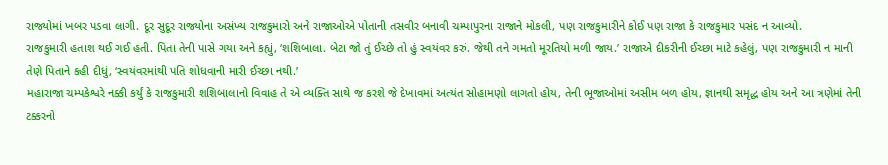રાજ્યોમાં ખબર પડવા લાગી. દૂર સુદૂર રાજ્યોના અસંખ્ય રાજકુમારો અને રાજાઓએ પોતાની તસવીર બનાવી ચમ્પાપુરના રાજાને મોકલી, પણ રાજકુમારીને કોઈ પણ રાજા કે રાજકુમાર પસંદ ન આવ્યો.
રાજકુમારી હતાશ થઈ ગઈ હતી. પિતા તેની પાસે ગયા અને કહ્યું, ‘શશિબાલા. બેટા જો તું ઈચ્છે તો હું સ્વયંવર કરું. જેથી તને ગમતો મૂરતિયો મળી જાય.’ રાજાએ દીકરીની ઈચ્છા માટે કહેલું, પણ રાજકુમારી ન માની તેણે પિતાને કહી દીધું, ‘સ્વયંવરમાંથી પતિ શોધવાની મારી ઈચ્છા નથી.’
મહારાજા ચમ્પકેશ્વરે નક્કી કર્યું કે રાજકુમારી શશિબાલાનો વિવાહ તે એ વ્યક્તિ સાથે જ કરશે જે દેખાવમાં અત્યંત સોહામણો લાગતો હોય, તેની ભૂજાઓમાં અસીમ બળ હોય, જ્ઞાનથી સમૃદ્ધ હોય અને આ ત્રણેમાં તેની ટક્કરનો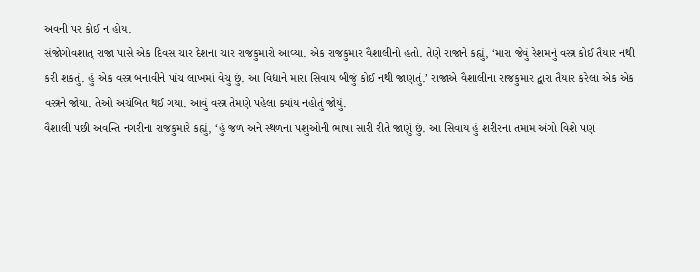અવની પર કોઈ ન હોય.
સંજોગોવશાત્ રાજા પાસે એક દિવસ ચાર દેશના ચાર રાજકુમારો આવ્યા. એક રાજકુમાર વૈશાલીનો હતો. તેણે રાજાને કહ્યું, ‘મારા જેવું રેશમનું વસ્ત્ર કોઈ તૈયાર નથી કરી શકતું. હું એક વસ્ત્ર બનાવીને પાંચ લાખમાં વેચુ છું. આ વિદ્યાને મારા સિવાય બીજું કોઈ નથી જાણતું.’ રાજાએ વૈશાલીના રાજકુમાર દ્વારા તૈયાર કરેલા એક એક વસ્ત્રને જોયા. તેઓ અચંબિત થઈ ગયા. આવું વસ્ત્ર તેમણે પહેલા ક્યાંય નહોતું જોયું.
વૈશાલી પછી અવન્તિ નગરીના રાજકુમારે કહ્યું, ‘હું જળ અને સ્થળના પશુઓની ભાષા સારી રીતે જાણું છું. આ સિવાય હું શરીરના તમામ અંગો વિશે પણ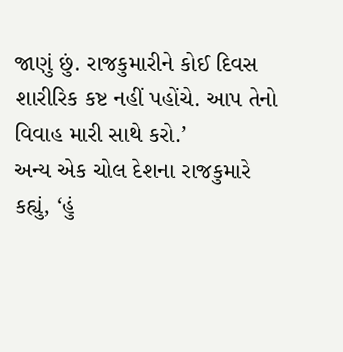જાણું છું. રાજકુમારીને કોઈ દિવસ શારીરિક કષ્ટ નહીં પહોંચે. આપ તેનો વિવાહ મારી સાથે કરો.’
અન્ય એક ચોલ દેશના રાજકુમારે કહ્યું, ‘હું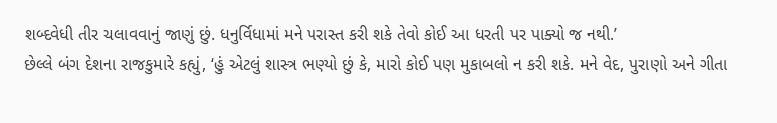શબ્દવેધી તીર ચલાવવાનું જાણું છું. ધનુર્વિધામાં મને પરાસ્ત કરી શકે તેવો કોઈ આ ધરતી પર પાક્યો જ નથી.’
છેલ્લે બંગ દેશના રાજકુમારે કહ્યું, ‘હું એટલું શાસ્ત્ર ભણ્યો છું કે, મારો કોઈ પણ મુકાબલો ન કરી શકે. મને વેદ, પુરાણો અને ગીતા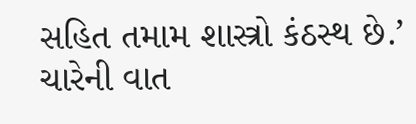સહિત તમામ શાસ્ત્રો કંઠસ્થ છે.’
ચારેની વાત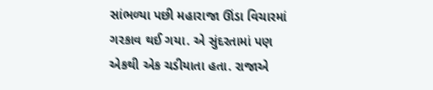સાંભળ્યા પછી મહારાજા ઊંડા વિચારમાં ગરકાવ થઈ ગયા. એ સુંદરતામાં પણ એકથી એક ચડીયાતા હતા. રાજાએ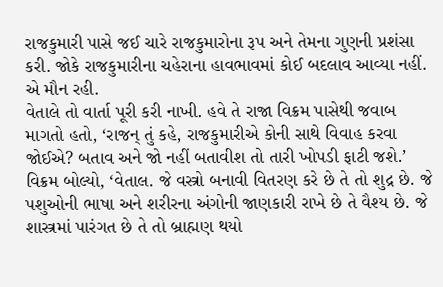રાજકુમારી પાસે જઈ ચારે રાજકુમારોના રૂપ અને તેમના ગુણની પ્રશંસા કરી. જોકે રાજકુમારીના ચહેરાના હાવભાવમાં કોઈ બદલાવ આવ્યા નહીં. એ મૌન રહી.
વેતાલે તો વાર્તા પૂરી કરી નાખી. હવે તે રાજા વિક્રમ પાસેથી જવાબ માગતો હતો, ‘રાજન્ તું કહે, રાજકુમારીએ કોની સાથે વિવાહ કરવા જોઈએ? બતાવ અને જો નહીં બતાવીશ તો તારી ખોપડી ફાટી જશે.’
વિક્રમ બોલ્યો, ‘વેતાલ. જે વસ્ત્રો બનાવી વિતરણ કરે છે તે તો શુદ્ર છે. જે પશુઓની ભાષા અને શરીરના અંગોની જાણકારી રાખે છે તે વૈશ્ય છે. જે શાસ્ત્રમાં પારંગત છે તે તો બ્રાહ્મણ થયો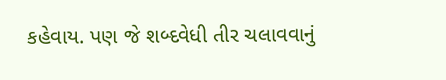કહેવાય. પણ જે શબ્દવેધી તીર ચલાવવાનું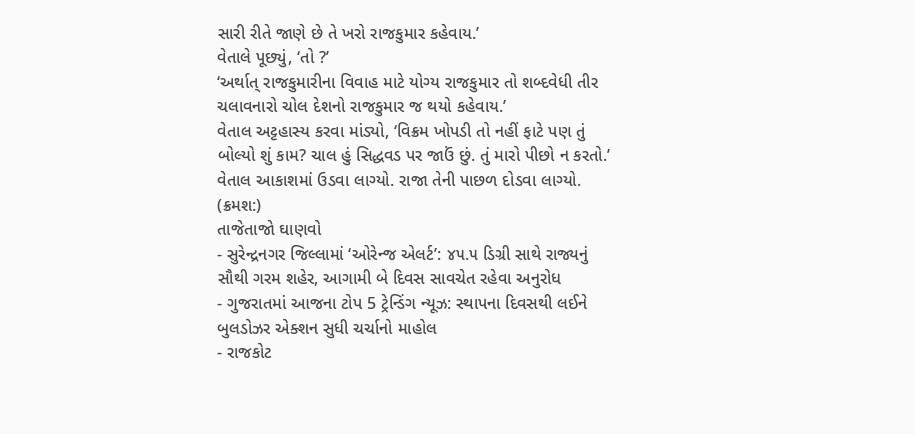સારી રીતે જાણે છે તે ખરો રાજકુમાર કહેવાય.’
વેતાલે પૂછ્યું, ‘તો ?’
‘અર્થાત્ રાજકુમારીના વિવાહ માટે યોગ્ય રાજકુમાર તો શબ્દવેધી તીર ચલાવનારો ચોલ દેશનો રાજકુમાર જ થયો કહેવાય.’
વેતાલ અટ્ટહાસ્ય કરવા માંડ્યો, ‘વિક્રમ ખોપડી તો નહીં ફાટે પણ તું બોલ્યો શું કામ? ચાલ હું સિદ્ધવડ પર જાઉં છું. તું મારો પીછો ન કરતો.’
વેતાલ આકાશમાં ઉડવા લાગ્યો. રાજા તેની પાછળ દોડવા લાગ્યો.
(ક્રમશ:)
તાજેતાજો ઘાણવો
- સુરેન્દ્રનગર જિલ્લામાં ‘ઓરેન્જ એલર્ટ’: ૪૫.૫ ડિગ્રી સાથે રાજ્યનું સૌથી ગરમ શહેર, આગામી બે દિવસ સાવચેત રહેવા અનુરોધ
- ગુજરાતમાં આજના ટોપ 5 ટ્રેન્ડિંગ ન્યૂઝ: સ્થાપના દિવસથી લઈને બુલડોઝર એક્શન સુધી ચર્ચાનો માહોલ
- રાજકોટ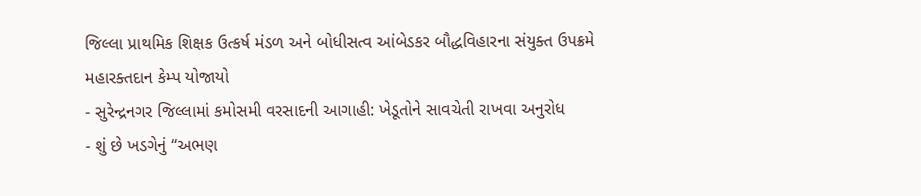જિલ્લા પ્રાથમિક શિક્ષક ઉત્કર્ષ મંડળ અને બોધીસત્વ આંબેડકર બૌદ્ધવિહારના સંયુક્ત ઉપક્રમે મહારક્તદાન કેમ્પ યોજાયો
- સુરેન્દ્રનગર જિલ્લામાં કમોસમી વરસાદની આગાહી: ખેડૂતોને સાવચેતી રાખવા અનુરોધ
- શું છે ખડગેનું “અભણ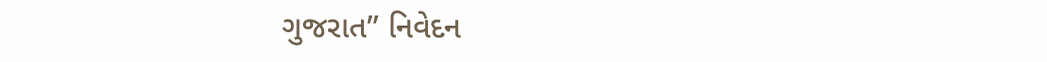ગુજરાત” નિવેદન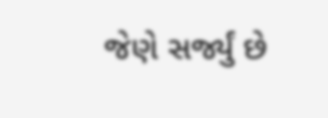જેણે સર્જ્યું છે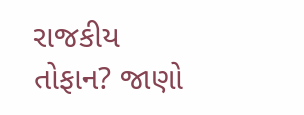રાજકીય તોફાન? જાણો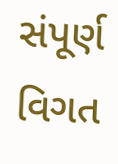સંપૂર્ણ વિગત